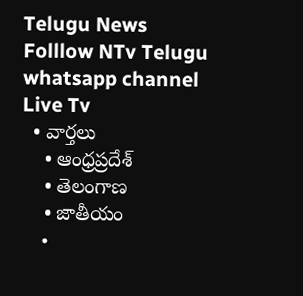Telugu News
Folllow NTv Telugu whatsapp channel Live Tv
  • వార్తలు
    • ఆంధ్రప్రదేశ్
    • తెలంగాణ
    • జాతీయం
    •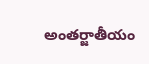అంతర్జాతీయం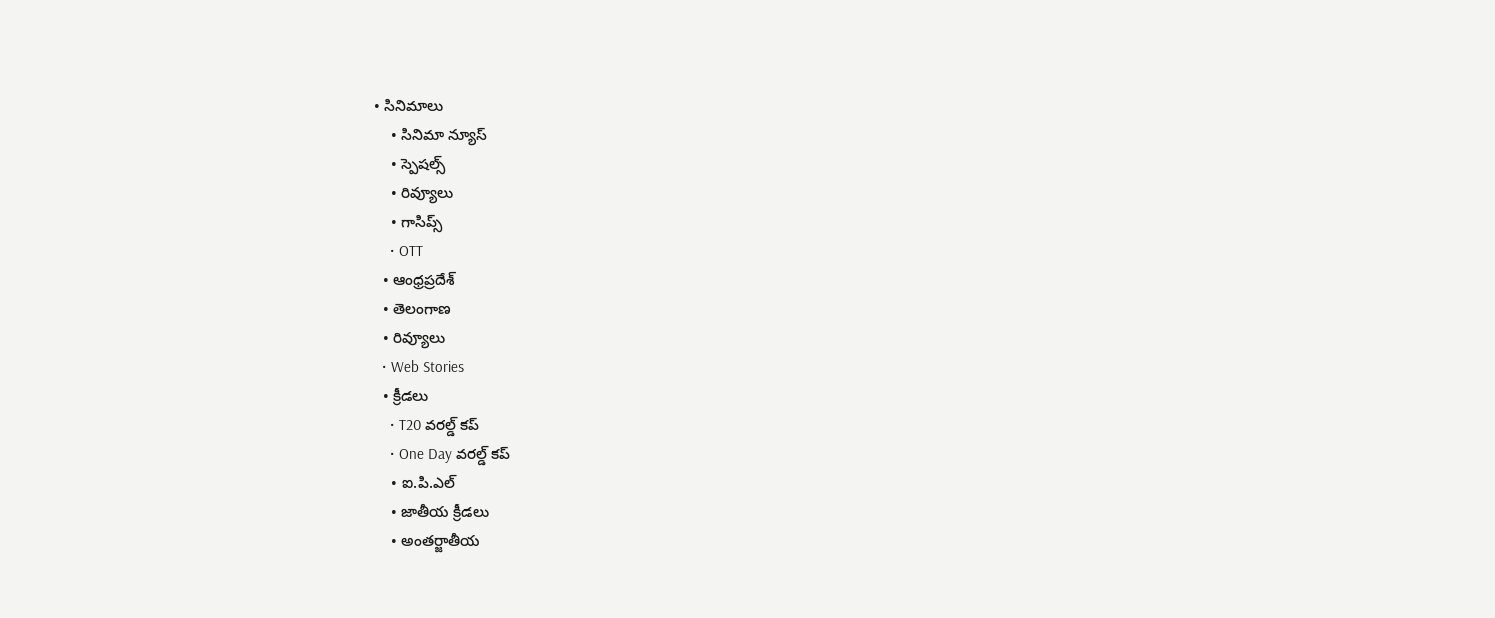• సినిమాలు
    • సినిమా న్యూస్
    • స్పెషల్స్
    • రివ్యూలు
    • గాసిప్స్
    • OTT
  • ఆంధ్రప్రదేశ్
  • తెలంగాణ
  • రివ్యూలు
  • Web Stories
  • క్రీడలు
    • T20 వరల్డ్ కప్
    • One Day వరల్డ్ కప్
    • ఐ.పి.ఎల్
    • జాతీయ క్రీడలు
    • అంతర్జాతీయ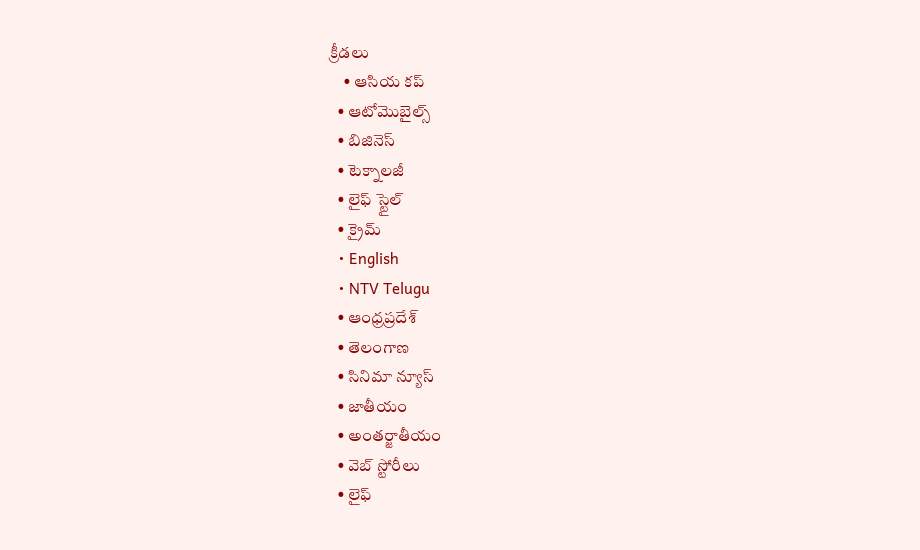క్రీడలు
    • ఆసియ కప్
  • ఆటోమొబైల్స్
  • బిజినెస్‌
  • టెక్నాలజీ
  • లైఫ్ స్టైల్
  • క్రైమ్
  • English
  • NTV Telugu
  • ఆంధ్రప్రదేశ్
  • తెలంగాణ
  • సినిమా న్యూస్
  • జాతీయం
  • అంతర్జాతీయం
  • వెబ్ స్టోరీలు
  • లైఫ్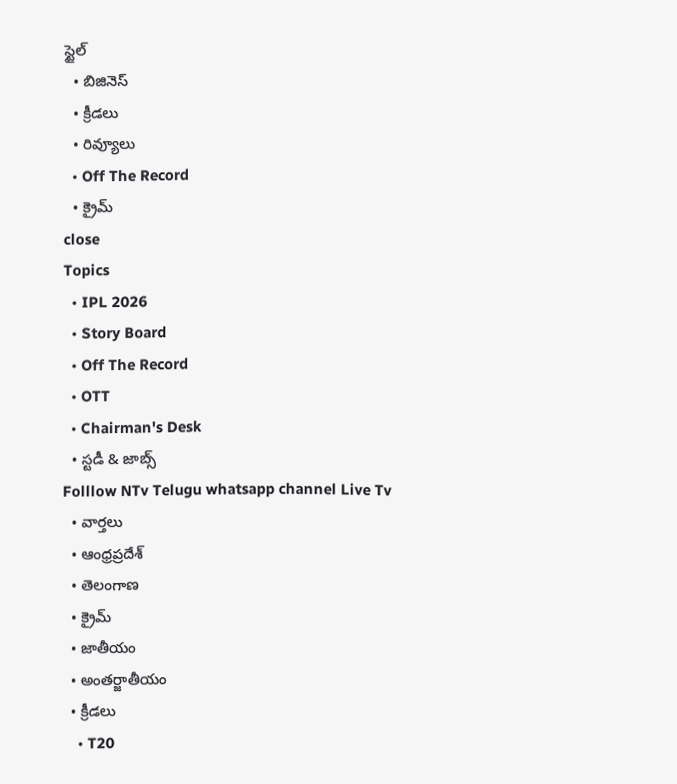స్టైల్
  • బిజినెస్‌
  • క్రీడలు
  • రివ్యూలు
  • Off The Record
  • క్రైమ్
close
Topics
  • IPL 2026
  • Story Board
  • Off The Record
  • OTT
  • Chairman's Desk
  • స్టడీ & జాబ్స్
Folllow NTv Telugu whatsapp channel Live Tv
  • వార్తలు
  • ఆంధ్రప్రదేశ్
  • తెలంగాణ
  • క్రైమ్
  • జాతీయం
  • అంతర్జాతీయం
  • క్రీడలు
    • T20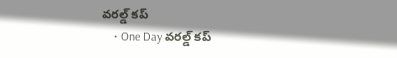వరల్డ్ కప్
    • One Day వరల్డ్ కప్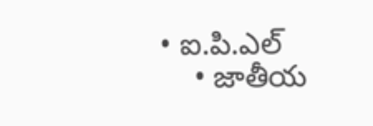• ఐ.పి.ఎల్
    • జాతీయ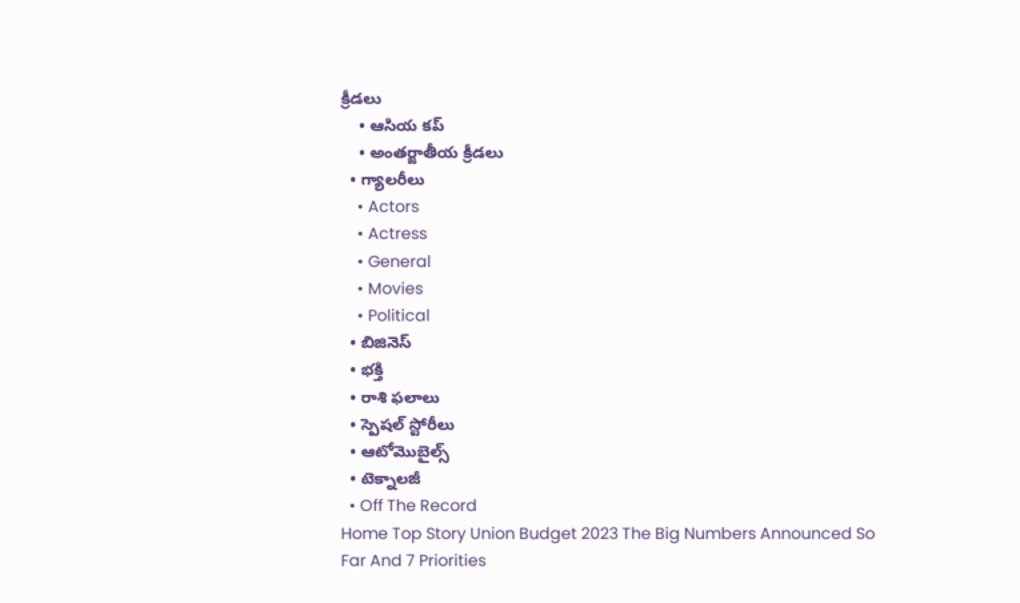క్రీడలు
    • ఆసియ కప్
    • అంతర్జాతీయ క్రీడలు
  • గ్యాలరీలు
    • Actors
    • Actress
    • General
    • Movies
    • Political
  • బిజినెస్‌
  • భక్తి
  • రాశి ఫలాలు
  • స్పెషల్‌ స్టోరీలు
  • ఆటోమొబైల్స్
  • టెక్నాలజీ
  • Off The Record
Home Top Story Union Budget 2023 The Big Numbers Announced So Far And 7 Priorities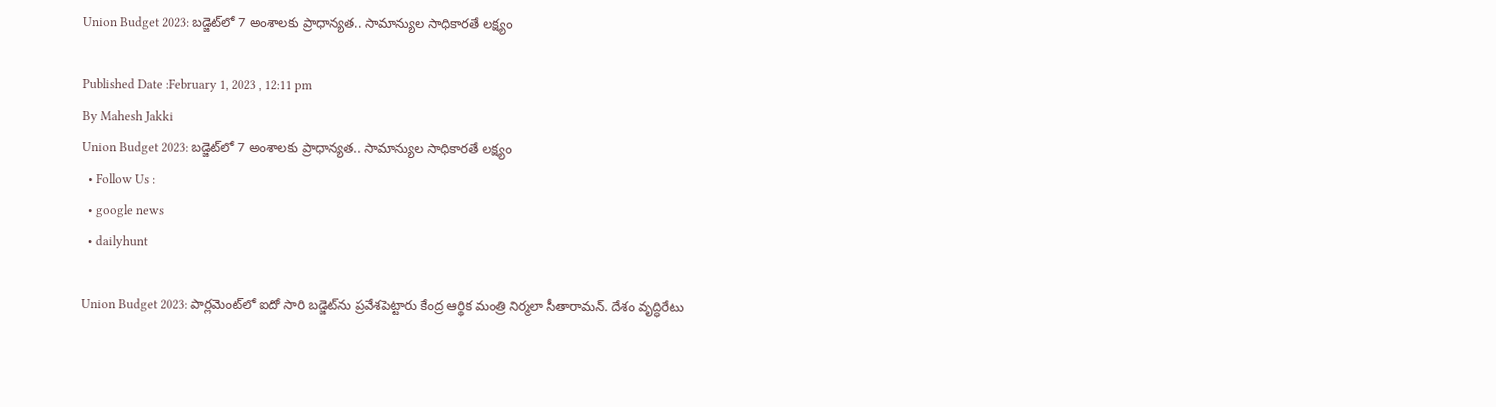Union Budget 2023: బడ్జెట్‌లో 7 అంశాలకు ప్రాధాన్యత.. సామాన్యుల సాధికారతే లక్ష్యం

Published Date :February 1, 2023 , 12:11 pm
By Mahesh Jakki
Union Budget 2023: బడ్జెట్‌లో 7 అంశాలకు ప్రాధాన్యత.. సామాన్యుల సాధికారతే లక్ష్యం
  • Follow Us :
  • google news
  • dailyhunt

Union Budget 2023: పార్లమెంట్‌లో ఐదో సారి బడ్జెట్‌ను ప్రవేశపెట్టారు కేంద్ర ఆర్థిక మంత్రి నిర్మలా సీతారామన్‌. దేశం వృద్ధిరేటు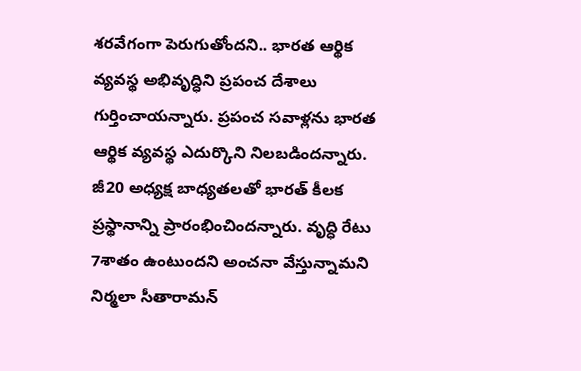శరవేగంగా పెరుగుతోందని.. భారత ఆర్థిక వ్యవస్థ అభివృద్ధిని ప్రపంచ దేశాలు గుర్తించాయన్నారు. ప్రపంచ సవాళ్లను భారత ఆర్థిక వ్యవస్థ ఎదుర్కొని నిలబడిందన్నారు. జీ20 అధ్యక్ష బాధ్యతలతో భారత్‌ కీలక ప్రస్థానాన్ని ప్రారంభించిందన్నారు. వృద్ధి రేటు 7శాతం ఉంటుందని అంచనా వేస్తున్నామని నిర్మలా సీతారామన్‌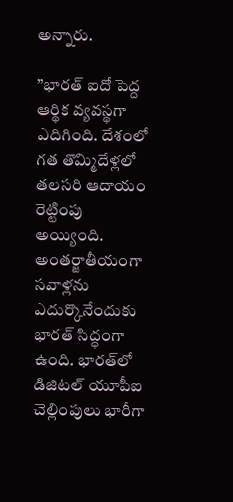అన్నారు.

”భారత్ ఐదో పెద్ద ఆర్థిక వ్యవస్థగా ఎదిగింది. దేశంలో గత తొమ్మిదేళ్లలో తలసరి ఆదాయం రెట్టింపు అయ్యింది. అంతర్జాతీయంగా సవాళ్లను ఎదుర్కొనేందుకు భారత్ సిద్ధంగా ఉంది. భారత్‌లో డిజిటల్‌ యూపీఐ చెల్లింపులు భారీగా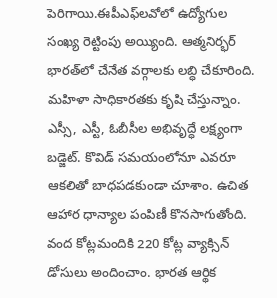పెరిగాయి.ఈపీఎఫ్‌లవోలో ఉద్యోగుల సంఖ్య రెట్టింపు అయ్యింది. ఆత్మనిర్భర్‌ భారత్‌లో చేనేత వర్గాలకు లబ్ధి చేకూరింది. మహిళా సాధికారతకు కృషి చేస్తున్నాం. ఎస్సీ, ఎస్టీ, ఓబీసీల అభివృద్ధే లక్ష్యంగా బడ్జెట్. కొవిడ్ సమయంలోనూ ఎవరూ ఆకలితో బాధపడకుండా చూశాం. ఉచిత ఆహార ధాన్యాల పంపిణీ కొనసాగుతోంది. వంద కోట్లమందికి 220 కోట్ల వ్యాక్సిన్‌ డోసులు అందించాం. భారత ఆర్థిక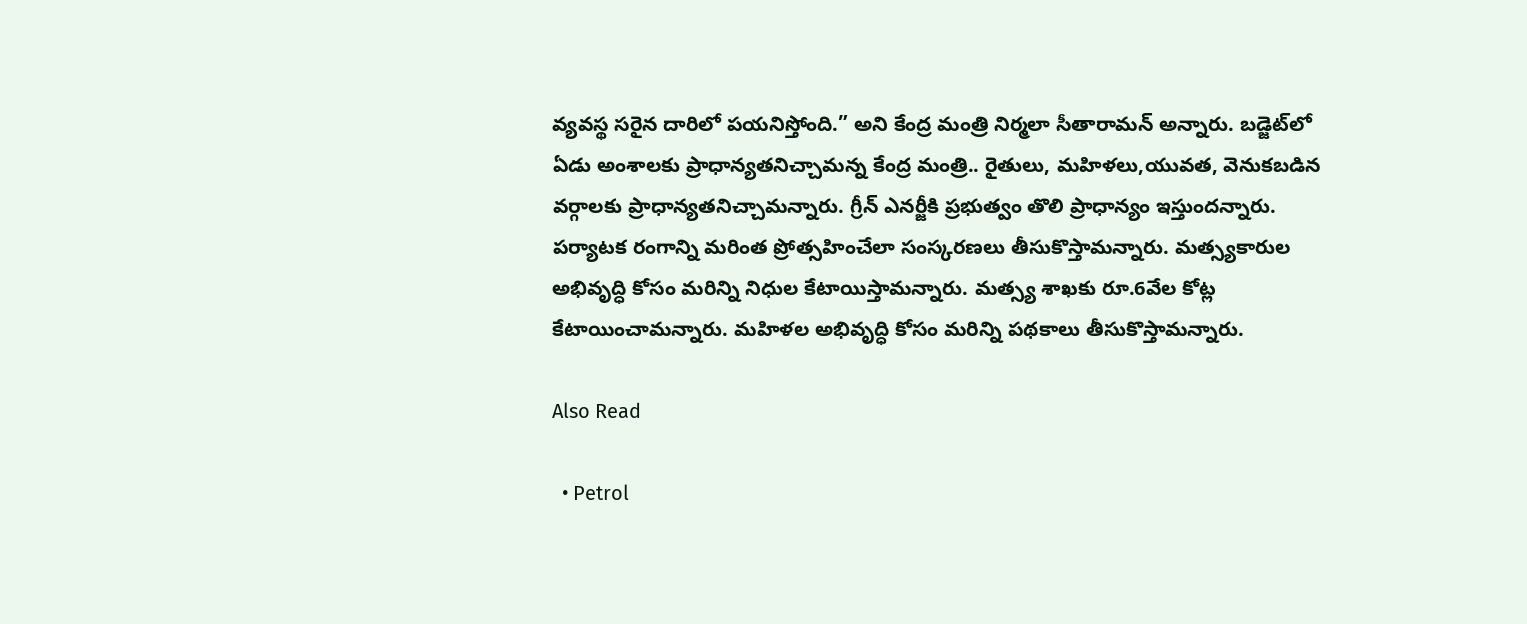వ్యవస్థ సరైన దారిలో పయనిస్తోంది.” అని కేంద్ర మంత్రి నిర్మలా సీతారామన్‌ అన్నారు. బడ్జెట్‌లో ఏడు అంశాలకు ప్రాధాన్యతనిచ్చామన్న కేంద్ర మంత్రి.. రైతులు, మహిళలు,యువత, వెనుకబడిన వర్గాలకు ప్రాధాన్యతనిచ్చామన్నారు. గ్రీన్‌ ఎనర్జీకి ప్రభుత్వం తొలి ప్రాధాన్యం ఇస్తుందన్నారు. పర్యాటక రంగాన్ని మరింత ప్రోత్సహించేలా సంస్కరణలు తీసుకొస్తామన్నారు. మత్స్యకారుల అభివృద్ధి కోసం మరిన్ని నిధుల కేటాయిస్తామన్నారు. మత్స్య శాఖకు రూ.6వేల కోట్ల కేటాయించామన్నారు. మహిళల అభివృద్ధి కోసం మరిన్ని పథకాలు తీసుకొస్తామన్నారు.

Also Read

  • Petrol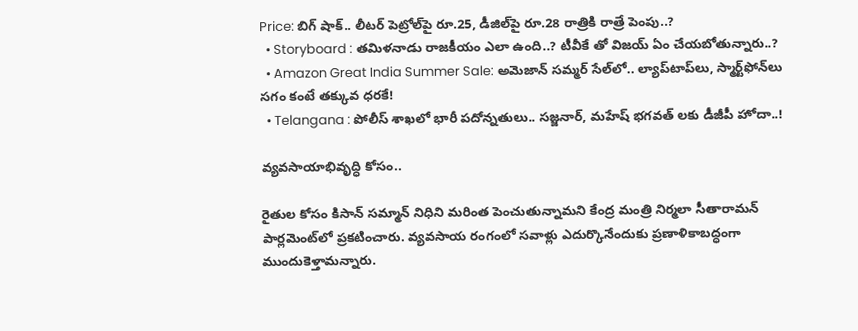Price: బిగ్ షాక్.. లీటర్ పెట్రోల్‌పై రూ.25, డీజిల్‌పై రూ.28 రాత్రికి రాత్రే పెంపు..?
  • Storyboard : తమిళనాడు రాజకీయం ఎలా ఉంది..? టీవీకే తో విజయ్ ఏం చేయబోతున్నారు..?
  • Amazon Great India Summer Sale: అమెజాన్ సమ్మర్ సేల్‌లో.. ల్యాప్‌టాప్‌లు, స్మార్ట్‌ఫోన్‌లు సగం కంటే తక్కువ ధరకే!
  • Telangana : పోలీస్ శాఖలో భారీ పదోన్నతులు.. సజ్జనార్, మహేష్ భగవత్ లకు డీజీపీ హోదా..!

వ్యవసాయాభివృద్ధి కోసం..

రైతుల కోసం కిసాన్‌ సమ్మాన్‌ నిధిని మరింత పెంచుతున్నామని కేంద్ర మంత్రి నిర్మలా సీతారామన్‌ పార్లమెంట్‌లో ప్రకటించారు. వ్యవసాయ రంగంలో సవాళ్లు ఎదుర్కొనేందుకు ప్రణాళికాబద్ధంగా ముందుకెళ్తామన్నారు.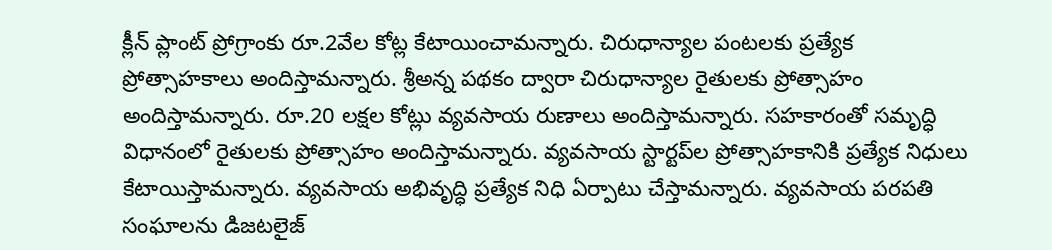క్లీన్‌ ప్లాంట్‌ ప్రోగ్రాంకు రూ.2వేల కోట్ల కేటాయించామన్నారు. చిరుధాన్యాల పంటలకు ప్రత్యేక ప్రోత్సాహకాలు అందిస్తామన్నారు. శ్రీఅన్న పథకం ద్వారా చిరుధాన్యాల రైతులకు ప్రోత్సాహం అందిస్తామన్నారు. రూ.20 లక్షల కోట్లు వ్యవసాయ రుణాలు అందిస్తామన్నారు. సహకారంతో సమృద్ధి విధానంలో రైతులకు ప్రోత్సాహం అందిస్తామన్నారు. వ్యవసాయ స్టార్టప్‌ల ప్రోత్సాహకానికి ప్రత్యేక నిధులు కేటాయిస్తామన్నారు. వ్యవసాయ అభివృద్ధి ప్రత్యేక నిధి ఏర్పాటు చేస్తామన్నారు. వ్యవసాయ పరపతి సంఘాలను డిజటలైజ్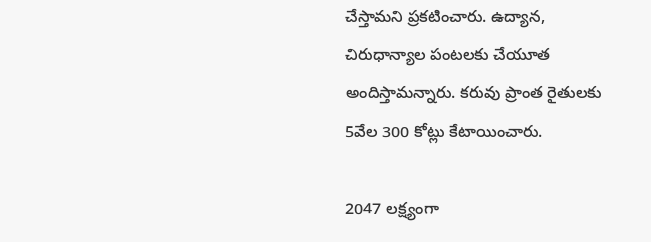చేస్తామని ప్రకటించారు. ఉద్యాన, చిరుధాన్యాల పంటలకు చేయూత అందిస్తామన్నారు. కరువు ప్రాంత రైతులకు 5వేల 300 కోట్లు కేటాయించారు.

2047 లక్ష్యంగా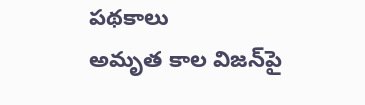పథకాలు
అమృత కాల విజన్‌పై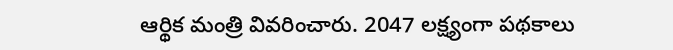ఆర్థిక మంత్రి వివరించారు. 2047 లక్ష్యంగా పథకాలు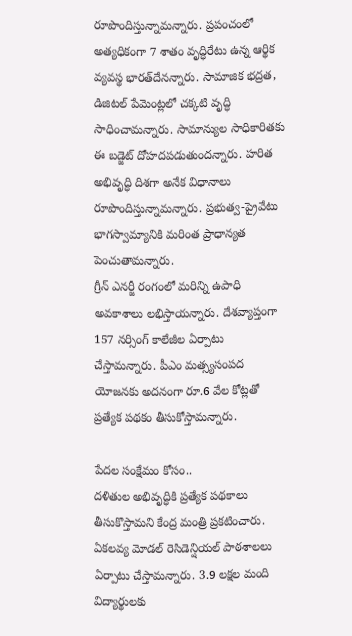రూపొందిస్తున్నామన్నారు. ప్రపంచంలో అత్యధికంగా 7 శాతం వృద్ధిరేటు ఉన్న ఆర్థిక వ్యవస్థ భారత్‌దేనన్నారు. సామాజిక భద్రత, డిజిటల్‌ పేమెంట్లలో చక్కటి వృద్ధి సాధించామన్నారు. సామాన్యుల సాధికారితకు ఈ బడ్జెట్ దోహదపడుతుందన్నారు. హరిత అభివృద్ధి దిశగా అనేక విధానాలు రూపొందిస్తున్నామన్నారు. ప్రభుత్వ-ప్రైవేటు భాగస్వామ్యానికి మరింత ప్రాధాన్యత పెంచుతామన్నారు.
గ్రీన్ ఎనర్జీ రంగంలో మరిన్ని ఉపాధి అవకాశాలు లభిస్తాయన్నారు. దేశవ్యాప్తంగా 157 నర్సింగ్‌ కాలేజీల ఏర్పాటు చేస్తామన్నారు. పీఎం మత్స్యసంపద యోజనకు అదనంగా రూ.6 వేల కోట్లతో ప్రత్యేక పథకం తీసుకోస్తామన్నారు.

పేదల సంక్షేమం కోసం..
దళితుల అభివృద్ధికి ప్రత్యేక పథకాలు తీసుకొస్తామని కేంద్ర మంత్రి ప్రకటించారు. ఏకలవ్య మోడల్ రెసిడెన్షియల్ పాఠశాలలు ఏర్పాటు చేస్తామన్నారు. 3.9 లక్షల మంది విద్యార్థులకు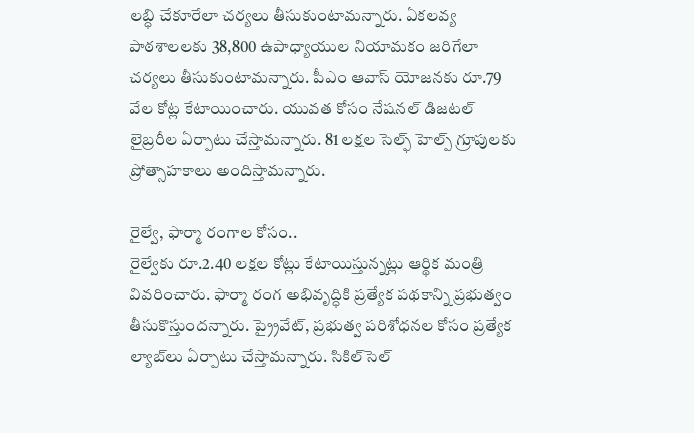లబ్ధి చేకూరేలా చర్యలు తీసుకుంటామన్నారు. ఏకలవ్య పాఠశాలలకు 38,800 ఉపాధ్యాయుల నియామకం జరిగేలా చర్యలు తీసుకుంటామన్నారు. పీఎం ఆవాస్ యోజనకు రూ.79 వేల కోట్ల కేటాయించారు. యువత కోసం నేషనల్ డిజటల్ లైబ్రరీల ఏర్పాటు చేస్తామన్నారు. 81 లక్షల సెల్ఫ్ హెల్ప్‌ గ్రూపులకు ప్రోత్సాహకాలు అందిస్తామన్నారు.

రైల్వే, ఫార్మా రంగాల కోసం..
రైల్వేకు రూ.2.40 లక్షల కోట్లు కేటాయిస్తున్నట్లు ఆర్థిక మంత్రి వివరించారు. ఫార్మా రంగ అభివృద్ధికి ప్రత్యేక పథకాన్ని ప్రభుత్వం తీసుకొస్తుందన్నారు. ప్ర్రైవేట్, ప్రభుత్వ పరిశోధనల కోసం ప్రత్యేక ల్యాబ్‌లు ఏర్పాటు చేస్తామన్నారు. సికిల్‌సెల్‌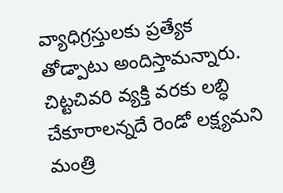వ్యాధిగ్రస్తులకు ప్రత్యేక తోడ్పాటు అందిస్తామన్నారు. చిట్టచివరి వ్యక్తి వరకు లబ్ధి చేకూరాలన్నదే రెండో లక్ష్యమని మంత్రి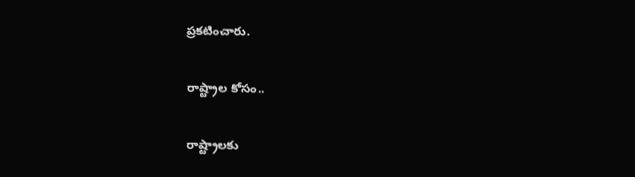ప్రకటించారు.

రాష్ట్రాల కోసం..

రాష్ట్రాలకు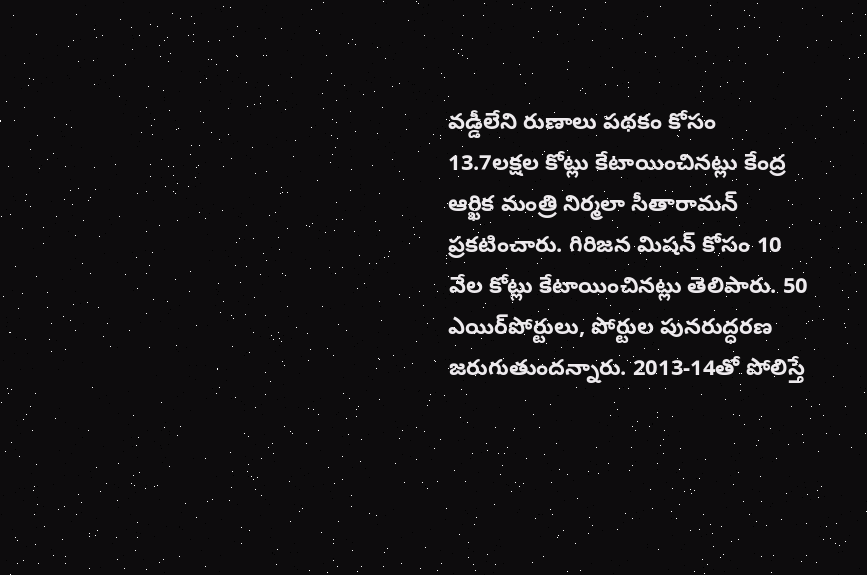వడ్డీలేని రుణాలు పథకం కోసం 13.7లక్షల కోట్లు కేటాయించినట్లు కేంద్ర ఆర్ఖిక మంత్రి నిర్మలా సీతారామన్ ప్రకటించారు. గిరిజన మిషన్‌ కోసం 10 వేల కోట్లు కేటాయించినట్లు తెలిపారు. 50 ఎయిర్‌పోర్టులు, పోర్టుల పునరుద్ధరణ జరుగుతుందన్నారు. 2013-14తో పోలిస్తే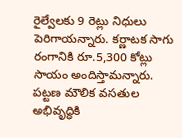రైల్వేలకు 9 రెట్లు నిధులు పెరిగాయన్నారు. కర్ణాటక సాగు రంగానికి రూ.5,300 కోట్లు సాయం అందిస్తామన్నారు. పట్టణ మౌలిక వసతుల అభివృద్ధికి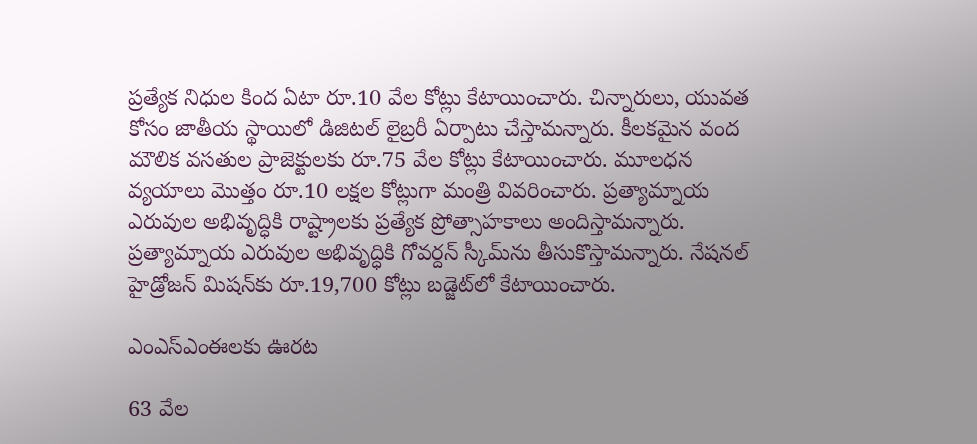ప్రత్యేక నిధుల కింద ఏటా రూ.10 వేల కోట్లు కేటాయించారు. చిన్నారులు, యువత కోసం జాతీయ స్థాయిలో డిజిటల్ లైబ్రరీ ఏర్పాటు చేస్తామన్నారు. కీలకమైన వంద మౌలిక వసతుల ప్రాజెక్టులకు రూ.75 వేల కోట్లు కేటాయించారు. మూలధన వ్యయాలు మొత్తం రూ.10 లక్షల కోట్లుగా మంత్రి వివరించారు. ప్రత్యామ్నాయ ఎరువుల అభివృద్ధికి రాష్ట్రాలకు ప్రత్యేక ప్రోత్సాహకాలు అందిస్తామన్నారు. ప్రత్యామ్నాయ ఎరువుల అభివృద్ధికి గోవర్దన్‌ స్కీమ్‌ను తీసుకొస్తామన్నారు. నేషనల్‌ హైడ్రోజన్‌ మిషన్‌కు రూ.19,700 కోట్లు బడ్జెట్‌లో కేటాయించారు.

ఎంఎస్‌ఎంఈలకు ఊరట

63 వేల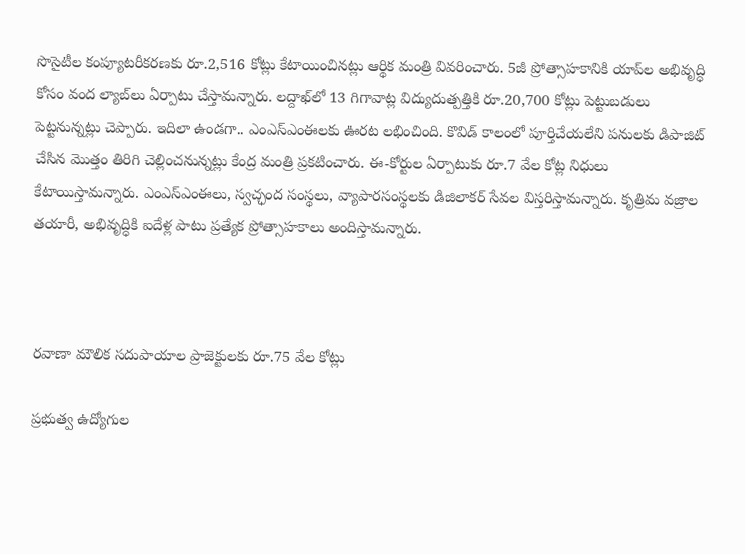సొసైటీల కంప్యూటరీకరణకు రూ.2,516 కోట్లు కేటాయించినట్లు ఆర్థిక మంత్రి వివరించారు. 5జీ ప్రోత్సాహకానికి యాప్‌ల అభివృద్ధి కోసం వంద ల్యాబ్‌లు ఏర్పాటు చేస్తామన్నారు. లద్దాఖ్‌లో 13 గిగావాట్ల విద్యుదుత్పత్తికి రూ.20,700 కోట్లు పెట్టుబడులు పెట్టనున్నట్లు చెప్పారు. ఇదిలా ఉండగా.. ఎంఎస్‌ఎంఈలకు ఊరట లభించింది. కొవిడ్‌ కాలంలో పూర్తిచేయలేని పనులకు డిపాజిట్‌ చేసిన మొత్తం తిరిగి చెల్లించనున్నట్లు కేంద్ర మంత్రి ప్రకటించారు. ఈ-కోర్టుల ఏర్పాటుకు రూ.7 వేల కోట్ల నిధులు కేటాయిస్తామన్నారు. ఎంఎస్‌ఎంఈలు, స్వచ్ఛంద సంస్థలు, వ్యాపారసంస్థలకు డిజిలాకర్‌ సేవల విస్తరిస్తామన్నారు. కృత్రిమ వజ్రాల తయారీ, అభివృద్ధికి ఐదేళ్ల పాటు ప్రత్యేక ప్రోత్సాహకాలు అందిస్తామన్నారు.



రవాణా మౌలిక సదుపాయాల ప్రాజెక్టులకు రూ.75 వేల కోట్లు

ప్రభుత్వ ఉద్యోగుల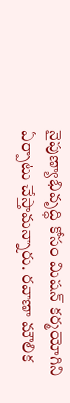నైపుణ్యాభివృద్ధి కోసం మిషన్‌ కర్మయోగిని ఏర్పాటు చేస్తామన్నారు. రవాణా మౌలిక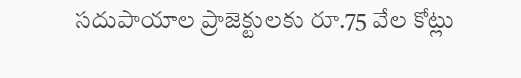సదుపాయాల ప్రాజెక్టులకు రూ.75 వేల కోట్లు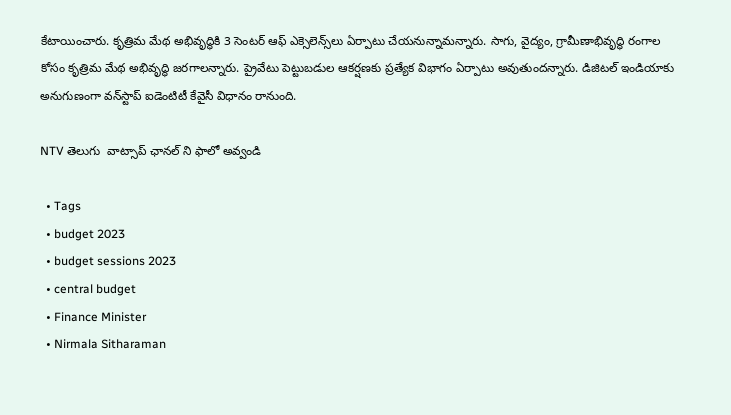కేటాయించారు. కృత్రిమ మేథ అభివృద్ధికి 3 సెంటర్‌ ఆఫ్‌ ఎక్సెలెన్స్‌లు ఏర్పాటు చేయనున్నామన్నారు. సాగు, వైద్యం, గ్రామీణాభివృద్ధి రంగాల కోసం కృత్రిమ మేథ అభివృద్ధి జరగాలన్నారు. ప్రైవేటు పెట్టుబడుల ఆకర్షణకు ప్రత్యేక విభాగం ఏర్పాటు అవుతుందన్నారు. డిజిటల్‌ ఇండియాకు అనుగుణంగా వన్‌స్టాప్‌ ఐడెంటిటీ కేవైసీ విధానం రానుంది.

NTV తెలుగు  వాట్సాప్ ఛానల్ ని ఫాలో అవ్వండి

  • Tags
  • budget 2023
  • budget sessions 2023
  • central budget
  • Finance Minister
  • Nirmala Sitharaman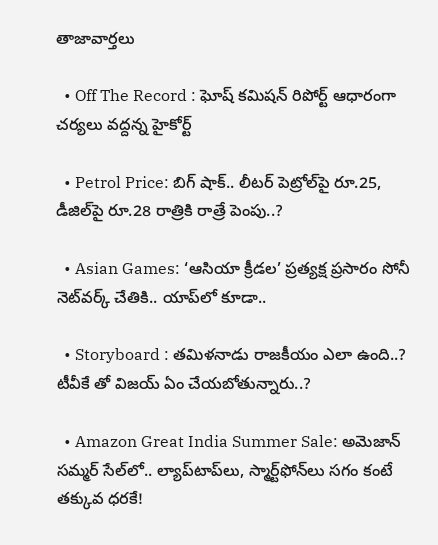తాజావార్తలు

  • Off The Record : ఘోష్ కమిషన్ రిపోర్ట్ ఆధారంగా చర్యలు వద్దన్న హైకోర్ట్

  • Petrol Price: బిగ్ షాక్.. లీటర్ పెట్రోల్‌పై రూ.25, డీజిల్‌పై రూ.28 రాత్రికి రాత్రే పెంపు..?

  • Asian Games: ‘ఆసియా క్రీడల’ ప్రత్యక్ష ప్రసారం సోనీ నెట్‌వర్క్ చేతికి.. యాప్‌లో కూడా..

  • Storyboard : తమిళనాడు రాజకీయం ఎలా ఉంది..? టీవీకే తో విజయ్ ఏం చేయబోతున్నారు..?

  • Amazon Great India Summer Sale: అమెజాన్ సమ్మర్ సేల్‌లో.. ల్యాప్‌టాప్‌లు, స్మార్ట్‌ఫోన్‌లు సగం కంటే తక్కువ ధరకే!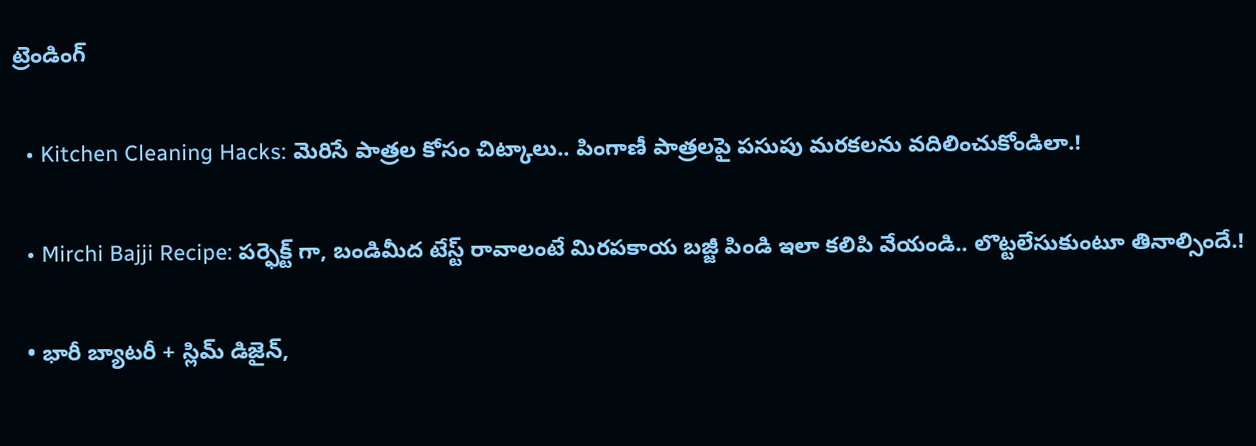ట్రెండింగ్‌

  • Kitchen Cleaning Hacks: మెరిసే పాత్రల కోసం చిట్కాలు.. పింగాణీ పాత్రలపై పసుపు మరకలను వదిలించుకోండిలా.!

  • Mirchi Bajji Recipe: పర్ఫెక్ట్ గా, బండిమీద టేస్ట్ రావాలంటే మిరపకాయ బజ్జీ పిండి ఇలా కలిపి వేయండి.. లొట్టలేసుకుంటూ తినాల్సిందే.!

  • భారీ బ్యాటరీ + స్లిమ్ డిజైన్,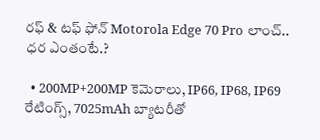రఫ్ & టఫ్ ఫోన్ Motorola Edge 70 Pro లాంచ్.. ధర ఎంతంటే.?

  • 200MP+200MP కెమెరాలు, IP66, IP68, IP69 రేటింగ్స్, 7025mAh బ్యాటరీతో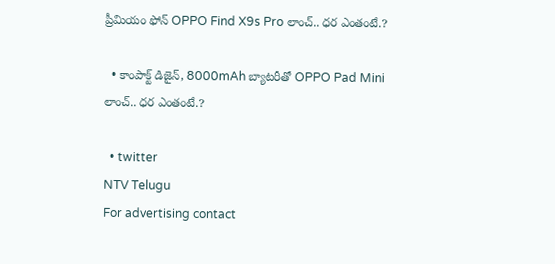ప్రీమియం ఫోన్ OPPO Find X9s Pro లాంచ్.. ధర ఎంతంటే.?

  • కాంపాక్ట్ డిజైన్, 8000mAh బ్యాటరీతో OPPO Pad Mini లాంచ్.. ధర ఎంతంటే.?

  • twitter
NTV Telugu
For advertising contact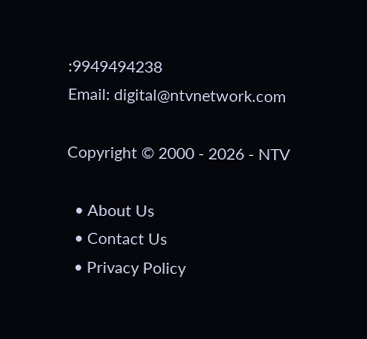:9949494238
Email: digital@ntvnetwork.com

Copyright © 2000 - 2026 - NTV

  • About Us
  • Contact Us
  • Privacy Policy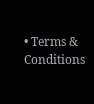• Terms & Conditions